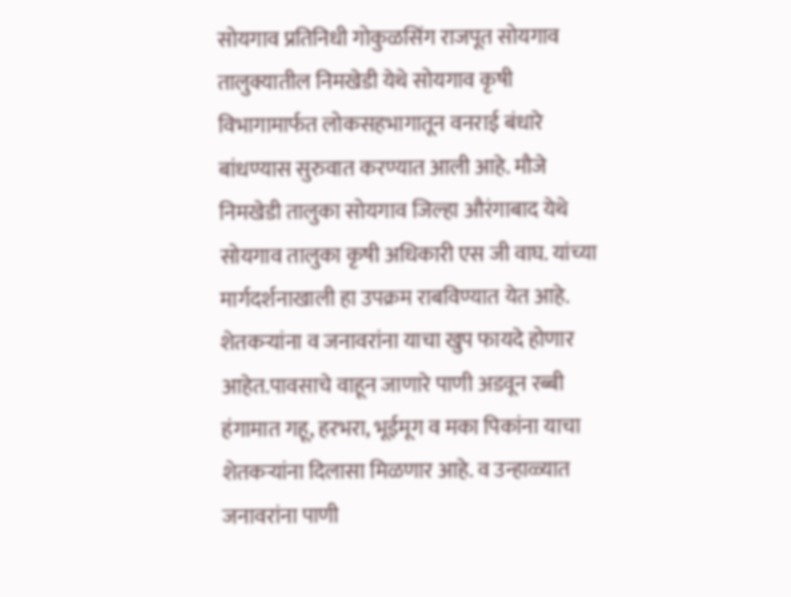सोयगाव प्रतिनिधी गोकुळसिंग राजपूत सोयगाव तालुक्यातील निमखेडी येथे सोयगाव कृषी विभागामार्फत लोकसहभागातून वनराई बंधारे बांधण्यास सुरुवात करण्यात आली आहे. मौजे निमखेडी तालुका सोयगाव जिल्हा औरंगाबाद येथे सोयगाव तालुका कृषी अधिकारी एस जी वाघ. यांच्या मार्गदर्शनाखाली हा उपक्रम राबविण्यात येत आहे. शेतकऱ्यांना व जनावरांना याचा खुप फायदे होणार आहेत.पावसाचे वाहून जाणारे पाणी अडवून रब्बी हंगामात गहू, हरभरा, भूईमूग व मका पिकांना याचा शेतकऱ्यांना दिलासा मिळणार आहे. व उन्हाळ्यात जनावरांना पाणी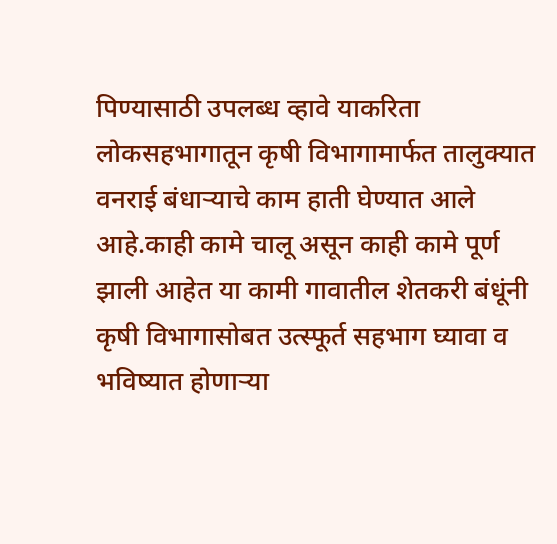पिण्यासाठी उपलब्ध व्हावे याकरिता लोकसहभागातून कृषी विभागामार्फत तालुक्यात वनराई बंधाऱ्याचे काम हाती घेण्यात आले आहे.काही कामे चालू असून काही कामे पूर्ण झाली आहेत या कामी गावातील शेतकरी बंधूंनी कृषी विभागासोबत उत्स्फूर्त सहभाग घ्यावा व भविष्यात होणाऱ्या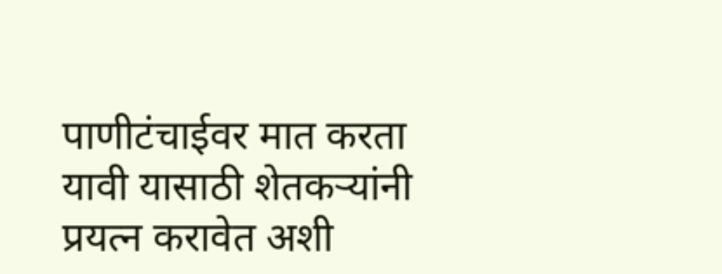पाणीटंचाईवर मात करता यावी यासाठी शेतकऱ्यांनी प्रयत्न करावेत अशी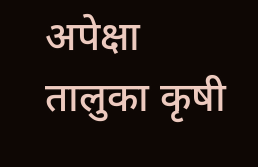अपेक्षा तालुका कृषी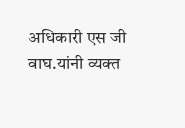अधिकारी एस जी वाघ.यांनी व्यक्त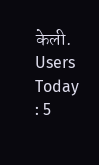केली.
Users Today : 5